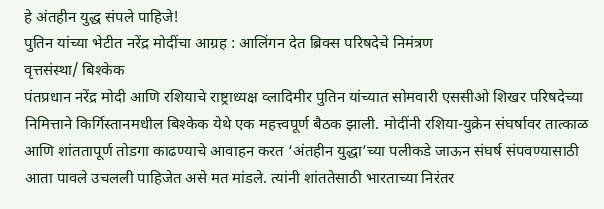हे अंतहीन युद्ध संपले पाहिजे!
पुतिन यांच्या भेटीत नरेंद्र मोदींचा आग्रह : आलिंगन देत ब्रिक्स परिषदेचे निमंत्रण
वृत्तसंस्था/ बिश्केक
पंतप्रधान नरेंद्र मोदी आणि रशियाचे राष्ट्राध्यक्ष व्लादिमीर पुतिन यांच्यात सोमवारी एससीओ शिखर परिषदेच्या निमित्ताने किर्गिस्तानमधील बिश्केक येथे एक महत्त्वपूर्ण बैठक झाली. मोदींनी रशिया-युक्रेन संघर्षावर तात्काळ आणि शांततापूर्ण तोडगा काढण्याचे आवाहन करत ‘अंतहीन युद्धा’च्या पलीकडे जाऊन संघर्ष संपवण्यासाठी आता पावले उचलली पाहिजेत असे मत मांडले. त्यांनी शांततेसाठी भारताच्या निरंतर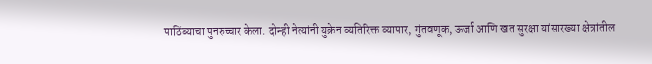पाठिंब्याचा पुनरुच्चार केला. दोन्ही नेत्यांनी युक्रेन व्यतिरिक्त व्यापार, गुंतवणूक, ऊर्जा आणि खत सुरक्षा यांसारख्या क्षेत्रांतील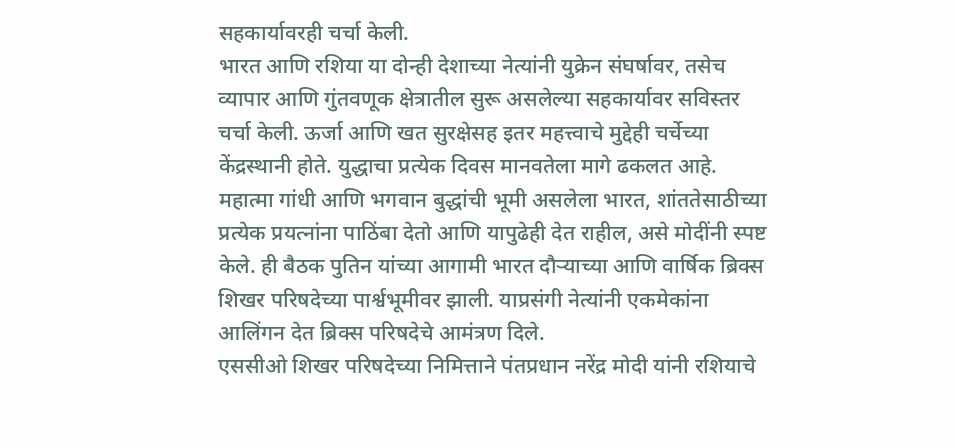सहकार्यावरही चर्चा केली.
भारत आणि रशिया या दोन्ही देशाच्या नेत्यांनी युक्रेन संघर्षावर, तसेच व्यापार आणि गुंतवणूक क्षेत्रातील सुरू असलेल्या सहकार्यावर सविस्तर चर्चा केली. ऊर्जा आणि खत सुरक्षेसह इतर महत्त्वाचे मुद्देही चर्चेच्या केंद्रस्थानी होते. युद्धाचा प्रत्येक दिवस मानवतेला मागे ढकलत आहे. महात्मा गांधी आणि भगवान बुद्धांची भूमी असलेला भारत, शांततेसाठीच्या प्रत्येक प्रयत्नांना पाठिंबा देतो आणि यापुढेही देत राहील, असे मोदींनी स्पष्ट केले. ही बैठक पुतिन यांच्या आगामी भारत दौऱ्याच्या आणि वार्षिक ब्रिक्स शिखर परिषदेच्या पार्श्वभूमीवर झाली. याप्रसंगी नेत्यांनी एकमेकांना आलिंगन देत ब्रिक्स परिषदेचे आमंत्रण दिले.
एससीओ शिखर परिषदेच्या निमित्ताने पंतप्रधान नरेंद्र मोदी यांनी रशियाचे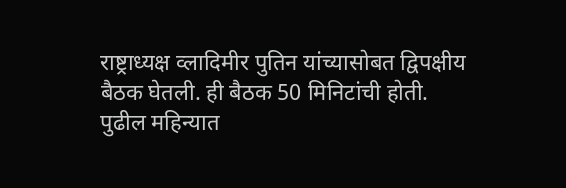राष्ट्राध्यक्ष व्लादिमीर पुतिन यांच्यासोबत द्विपक्षीय बैठक घेतली. ही बैठक 50 मिनिटांची होती. पुढील महिन्यात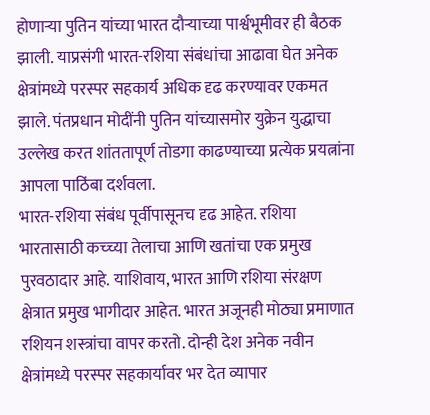होणाऱ्या पुतिन यांच्या भारत दौऱ्याच्या पार्श्वभूमीवर ही बैठक झाली. याप्रसंगी भारत-रशिया संबंधांचा आढावा घेत अनेक क्षेत्रांमध्ये परस्पर सहकार्य अधिक दृढ करण्यावर एकमत झाले. पंतप्रधान मोदींनी पुतिन यांच्यासमोर युक्रेन युद्धाचा उल्लेख करत शांततापूर्ण तोडगा काढण्याच्या प्रत्येक प्रयत्नांना आपला पाठिंबा दर्शवला.
भारत-रशिया संबंध पूर्वीपासूनच दृढ आहेत. रशिया भारतासाठी कच्च्या तेलाचा आणि खतांचा एक प्रमुख पुरवठादार आहे. याशिवाय, भारत आणि रशिया संरक्षण क्षेत्रात प्रमुख भागीदार आहेत. भारत अजूनही मोठ्या प्रमाणात रशियन शस्त्रांचा वापर करतो. दोन्ही देश अनेक नवीन क्षेत्रांमध्ये परस्पर सहकार्यावर भर देत व्यापार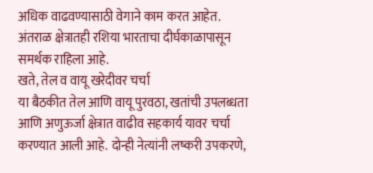अधिक वाढवण्यासाठी वेगाने काम करत आहेत. अंतराळ क्षेत्रातही रशिया भारताचा दीर्घकाळापासून समर्थक राहिला आहे.
खते, तेल व वायू खरेदीवर चर्चा
या बैठकीत तेल आणि वायू पुरवठा, खतांची उपलब्धता आणि अणुऊर्जा क्षेत्रात वाढीव सहकार्य यावर चर्चा करण्यात आली आहे. दोन्ही नेत्यांनी लष्करी उपकरणे,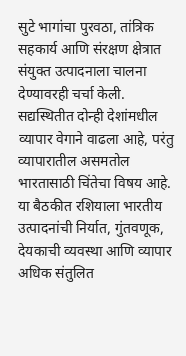सुटे भागांचा पुरवठा, तांत्रिक सहकार्य आणि संरक्षण क्षेत्रात संयुक्त उत्पादनाला चालना देण्यावरही चर्चा केली. सद्यस्थितीत दोन्ही देशांमधील व्यापार वेगाने वाढला आहे, परंतु व्यापारातील असमतोल भारतासाठी चिंतेचा विषय आहे. या बैठकीत रशियाला भारतीय उत्पादनांची निर्यात, गुंतवणूक, देयकाची व्यवस्था आणि व्यापार अधिक संतुलित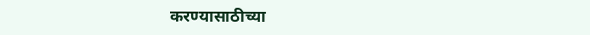करण्यासाठीच्या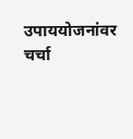उपाययोजनांवर चर्चा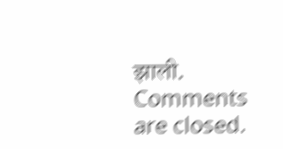झाली.
Comments are closed.